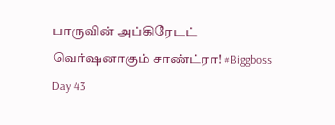பாருவின் அப்கிரேடட் வெர்ஷனாகும் சாண்ட்ரா! #Biggboss Day 43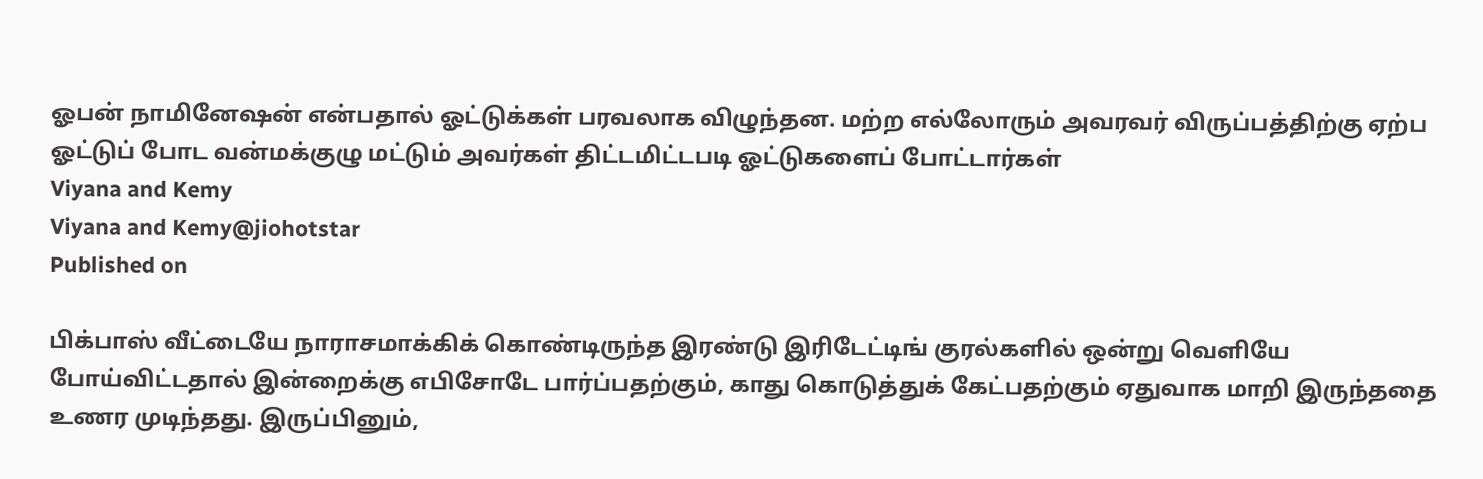ஓபன் நாமினேஷன் என்பதால் ஓட்டுக்கள் பரவலாக விழுந்தன. மற்ற எல்லோரும் அவரவர் விருப்பத்திற்கு ஏற்ப ஓட்டுப் போட வன்மக்குழு மட்டும் அவர்கள் திட்டமிட்டபடி ஓட்டுகளைப் போட்டார்கள்
Viyana and Kemy
Viyana and Kemy@jiohotstar
Published on

பிக்பாஸ் வீட்டையே நாராசமாக்கிக் கொண்டிருந்த இரண்டு இரிடேட்டிங் குரல்களில் ஒன்று வெளியே போய்விட்டதால் இன்றைக்கு எபிசோடே பார்ப்பதற்கும், காது கொடுத்துக் கேட்பதற்கும் ஏதுவாக மாறி இருந்ததை உணர முடிந்தது. இருப்பினும்,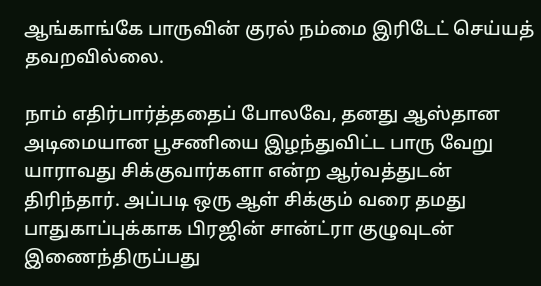ஆங்காங்கே பாருவின் குரல் நம்மை இரிடேட் செய்யத் தவறவில்லை.

நாம் எதிர்பார்த்ததைப் போலவே, தனது ஆஸ்தான அடிமையான பூசணியை இழந்துவிட்ட பாரு வேறு யாராவது சிக்குவார்களா என்ற ஆர்வத்துடன் திரிந்தார். அப்படி ஒரு ஆள் சிக்கும் வரை தமது பாதுகாப்புக்காக பிரஜின் சான்ட்ரா குழுவுடன் இணைந்திருப்பது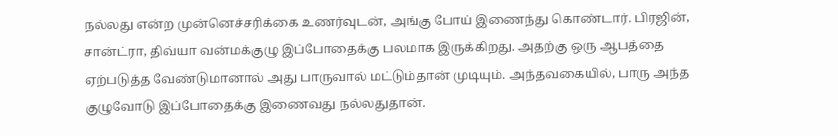நல்லது என்ற முன்னெச்சரிக்கை உணர்வுடன், அங்கு போய் இணைந்து கொண்டார். பிரஜின், சான்ட்ரா, திவ்யா வன்மக்குழு இப்போதைக்கு பலமாக இருக்கிறது. அதற்கு ஒரு ஆபத்தை ஏற்படுத்த வேண்டுமானால் அது பாருவால் மட்டும்தான் முடியும். அந்தவகையில், பாரு அந்த குழுவோடு இப்போதைக்கு இணைவது நல்லதுதான்.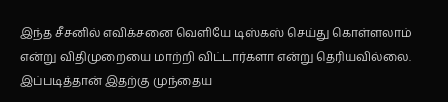இந்த சீசனில் எவிக்சனை வெளியே டிஸ்கஸ் செய்து கொள்ளலாம் என்று விதிமுறையை மாற்றி விட்டார்களா என்று தெரியவில்லை. இப்படித்தான் இதற்கு முந்தைய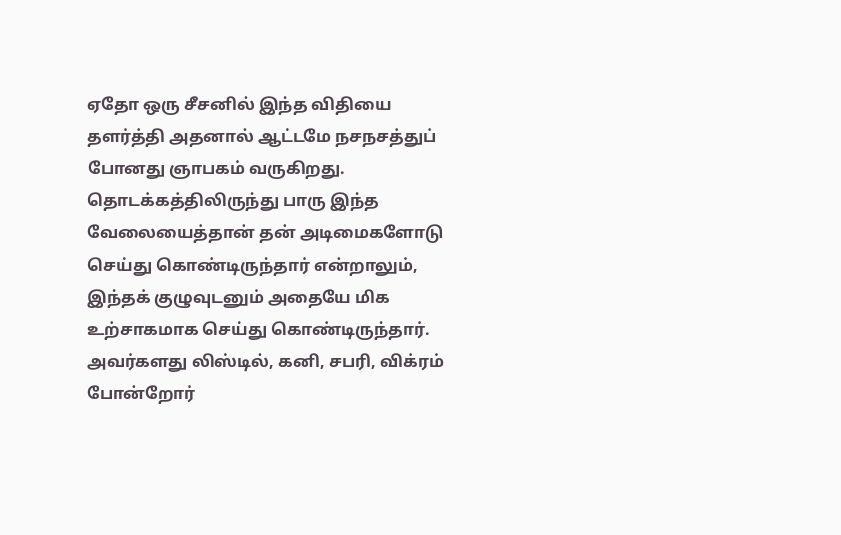ஏதோ ஒரு சீசனில் இந்த விதியை தளர்த்தி அதனால் ஆட்டமே நசநசத்துப் போனது ஞாபகம் வருகிறது. தொடக்கத்திலிருந்து பாரு இந்த வேலையைத்தான் தன் அடிமைகளோடு செய்து கொண்டிருந்தார் என்றாலும், இந்தக் குழுவுடனும் அதையே மிக உற்சாகமாக செய்து கொண்டிருந்தார். அவர்களது லிஸ்டில், கனி, சபரி, விக்ரம் போன்றோர்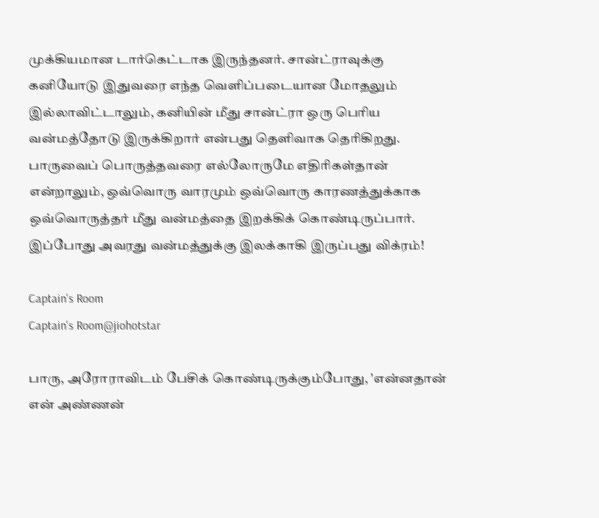முக்கியமான டார்கெட்டாக இருந்தனர். சான்ட்ராவுக்கு கனியோடு இதுவரை எந்த வெளிப்படையான மோதலும் இல்லாவிட்டாலும், கனியின் மீது சான்ட்ரா ஒரு பெரிய வன்மத்தோடு இருக்கிறார் என்பது தெளிவாக தெரிகிறது. பாருவைப் பொருத்தவரை எல்லோருமே எதிரிகள்தான் என்றாலும், ஒவ்வொரு வாரமும் ஒவ்வொரு காரணத்துக்காக ஒவ்வொருத்தர் மீது வன்மத்தை இறக்கிக் கொண்டிருப்பார். இப்போது அவரது வன்மத்துக்கு இலக்காகி இருப்பது விக்ரம்!

Captain's Room
Captain's Room@jiohotstar

பாரு, அரோராவிடம் பேசிக் கொண்டிருக்கும்போது, ’என்னதான் என் அண்ணன்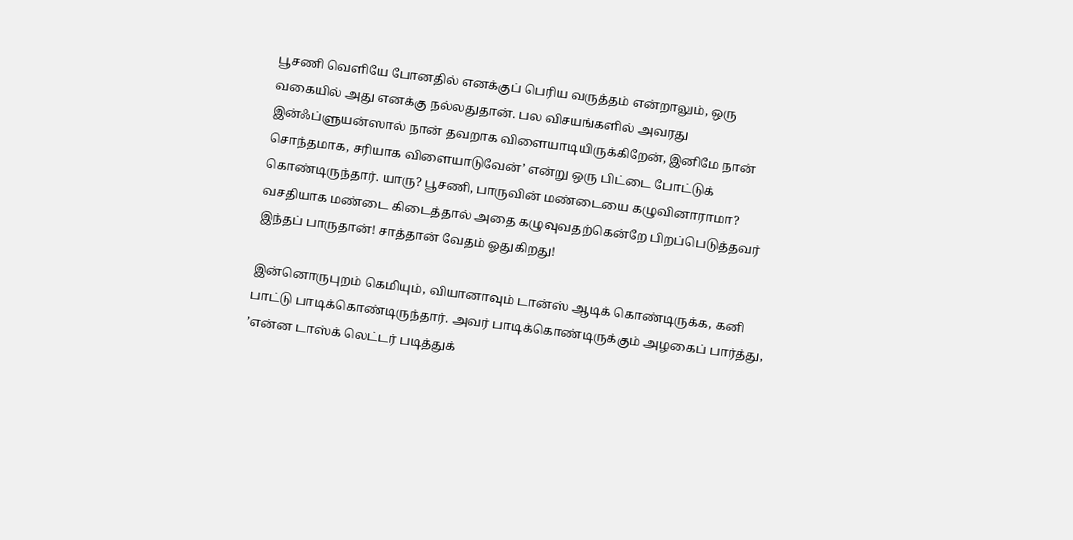பூசணி வெளியே போனதில் எனக்குப் பெரிய வருத்தம் என்றாலும், ஒரு வகையில் அது எனக்கு நல்லதுதான். பல விசயங்களில் அவரது இன்ஃப்ளுயன்ஸால் நான் தவறாக விளையாடியிருக்கிறேன், இனிமே நான் சொந்தமாக, சரியாக விளையாடுவேன்’ என்று ஒரு பிட்டை போட்டுக் கொண்டிருந்தார். யாரு? பூசணி, பாருவின் மண்டையை கழுவினாராமா?  வசதியாக மண்டை கிடைத்தால் அதை கழுவுவதற்கென்றே பிறப்பெடுத்தவர் இந்தப் பாருதான்! சாத்தான் வேதம் ஓதுகிறது!

இன்னொருபுறம் கெமியும், வியானாவும் டான்ஸ் ஆடிக் கொண்டிருக்க, கனி பாட்டு பாடிக்கொண்டிருந்தார். அவர் பாடிக்கொண்டிருக்கும் அழகைப் பார்த்து, ’என்ன டாஸ்க் லெட்டர் படித்துக்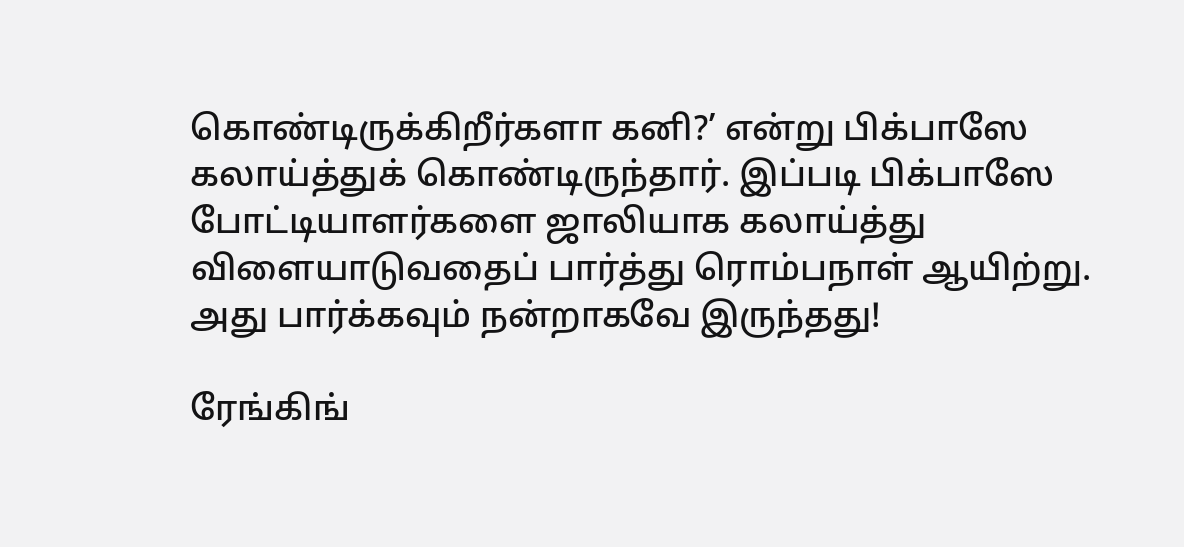கொண்டிருக்கிறீர்களா கனி?’ என்று பிக்பாஸே கலாய்த்துக் கொண்டிருந்தார். இப்படி பிக்பாஸே போட்டியாளர்களை ஜாலியாக கலாய்த்து விளையாடுவதைப் பார்த்து ரொம்பநாள் ஆயிற்று. அது பார்க்கவும் நன்றாகவே இருந்தது!

ரேங்கிங்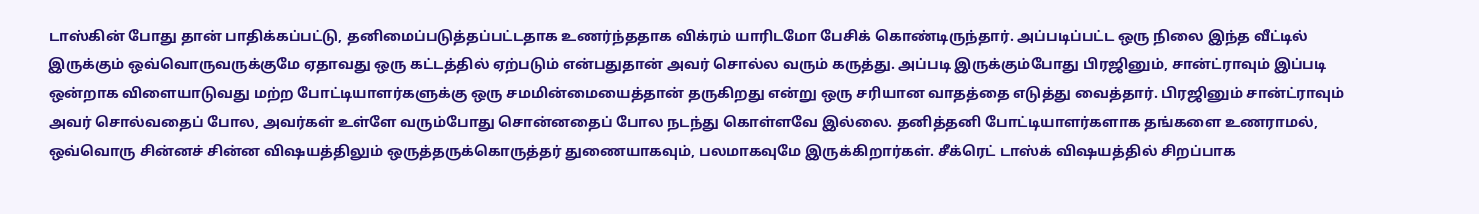டாஸ்கின் போது தான் பாதிக்கப்பட்டு, தனிமைப்படுத்தப்பட்டதாக உணர்ந்ததாக விக்ரம் யாரிடமோ பேசிக் கொண்டிருந்தார். அப்படிப்பட்ட ஒரு நிலை இந்த வீட்டில் இருக்கும் ஒவ்வொருவருக்குமே ஏதாவது ஒரு கட்டத்தில் ஏற்படும் என்பதுதான் அவர் சொல்ல வரும் கருத்து. அப்படி இருக்கும்போது பிரஜினும், சான்ட்ராவும் இப்படி ஒன்றாக விளையாடுவது மற்ற போட்டியாளர்களுக்கு ஒரு சமமின்மையைத்தான் தருகிறது என்று ஒரு சரியான வாதத்தை எடுத்து வைத்தார். பிரஜினும் சான்ட்ராவும் அவர் சொல்வதைப் போல, அவர்கள் உள்ளே வரும்போது சொன்னதைப் போல நடந்து கொள்ளவே இல்லை. தனித்தனி போட்டியாளர்களாக தங்களை உணராமல், ஒவ்வொரு சின்னச் சின்ன விஷயத்திலும் ஒருத்தருக்கொருத்தர் துணையாகவும், பலமாகவுமே இருக்கிறார்கள். சீக்ரெட் டாஸ்க் விஷயத்தில் சிறப்பாக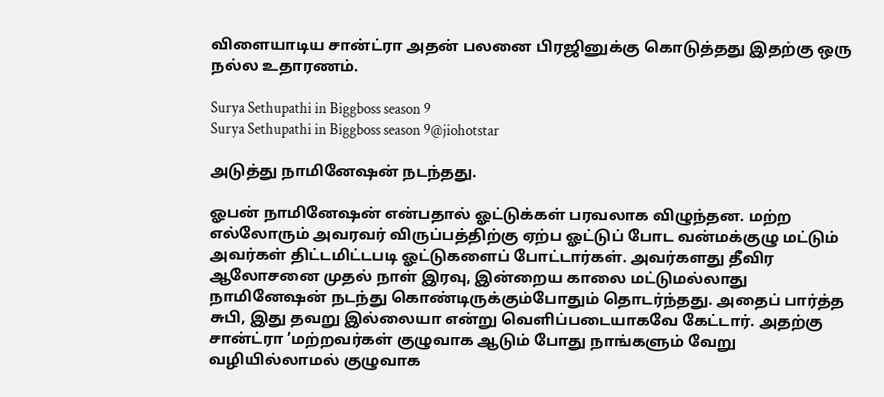விளையாடிய சான்ட்ரா அதன் பலனை பிரஜினுக்கு கொடுத்தது இதற்கு ஒரு நல்ல உதாரணம்.

Surya Sethupathi in Biggboss season 9
Surya Sethupathi in Biggboss season 9@jiohotstar

அடுத்து நாமினேஷன் நடந்தது.

ஓபன் நாமினேஷன் என்பதால் ஓட்டுக்கள் பரவலாக விழுந்தன. மற்ற எல்லோரும் அவரவர் விருப்பத்திற்கு ஏற்ப ஓட்டுப் போட வன்மக்குழு மட்டும் அவர்கள் திட்டமிட்டபடி ஓட்டுகளைப் போட்டார்கள். அவர்களது தீவிர ஆலோசனை முதல் நாள் இரவு, இன்றைய காலை மட்டுமல்லாது நாமினேஷன் நடந்து கொண்டிருக்கும்போதும் தொடர்ந்தது. அதைப் பார்த்த சுபி, இது தவறு இல்லையா என்று வெளிப்படையாகவே கேட்டார். அதற்கு சான்ட்ரா ’மற்றவர்கள் குழுவாக ஆடும் போது நாங்களும் வேறு வழியில்லாமல் குழுவாக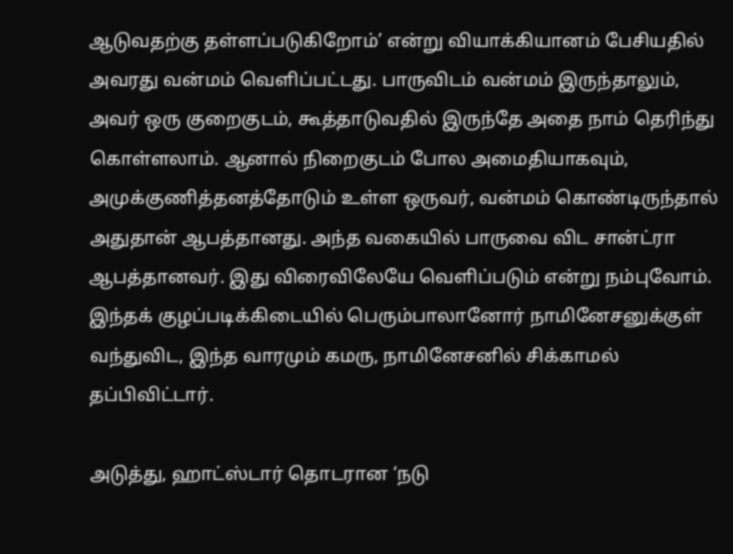ஆடுவதற்கு தள்ளப்படுகிறோம்’ என்று வியாக்கியானம் பேசியதில் அவரது வன்மம் வெளிப்பட்டது. பாருவிடம் வன்மம் இருந்தாலும், அவர் ஒரு குறைகுடம், கூத்தாடுவதில் இருந்தே அதை நாம் தெரிந்து கொள்ளலாம். ஆனால் நிறைகுடம் போல அமைதியாகவும், அமுக்குணித்தனத்தோடும் உள்ள ஒருவர், வன்மம் கொண்டிருந்தால் அதுதான் ஆபத்தானது. அந்த வகையில் பாருவை விட சான்ட்ரா ஆபத்தானவர். இது விரைவிலேயே வெளிப்படும் என்று நம்புவோம். இந்தக் குழப்படிக்கிடையில் பெரும்பாலானோர் நாமினேசனுக்குள் வந்துவிட, இந்த வாரமும் கமரு, நாமினேசனில் சிக்காமல் தப்பிவிட்டார்.

அடுத்து, ஹாட்ஸ்டார் தொடரான ‘நடு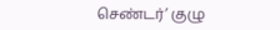செண்டர்’ குழு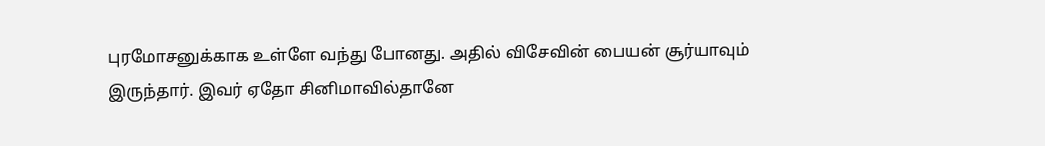புரமோசனுக்காக உள்ளே வந்து போனது. அதில் விசேவின் பையன் சூர்யாவும் இருந்தார். இவர் ஏதோ சினிமாவில்தானே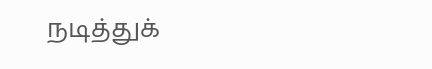நடித்துக்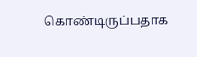கொண்டிருப்பதாக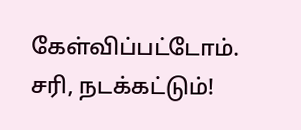கேள்விப்பட்டோம். சரி, நடக்கட்டும்!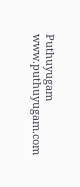Puthuyugam
www.puthuyugam.com